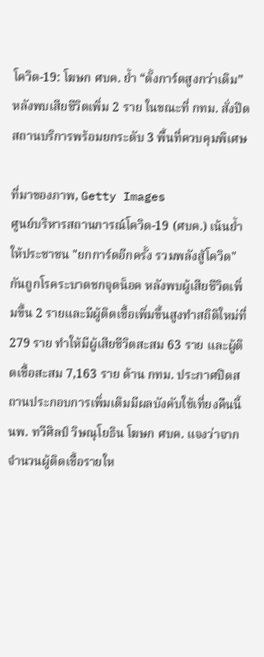โควิด-19: โฆษก ศบค. ย้ำ “ตั้งการ์ดสูงกว่าเดิม” หลังพบเสียชีวิตเพิ่ม 2 ราย ในขณะที่ กทม. สั่งปิดสถานบริการพร้อมยกระดับ 3 พื้นที่ควบคุมพิเศษ

ที่มาของภาพ, Getty Images
ศูนย์บริหารสถานการณ์โควิด-19 (ศบค.) เน้นย้ำ ให้ประชาชน "ยกการ์ดอีกครั้ง รวมพลังสู้โควิด" กันถูกโรคระบาดชกจุดน็อค หลังพบผู้เสียชีวิตเพิ่มขึ้น 2 รายและมีผู้ติดเชื้อเพิ่มขึ้นสูงทำสถิติใหม่ที่ 279 ราย ทำให้มีผู้เสียชีวิตสะสม 63 ราย และผู้ติดเชื้อสะสม 7,163 ราย ด้าน กทม. ประกาศปิดสถานประกอบการเพิ่มเติมมีผลบังคับใช้เที่ยงคืนนี้
นพ. ทวีศิลป์ วิษณุโยธิน โฆษก ศบค. แจงว่าจากจำนวนผู้ติดเชื้อรายให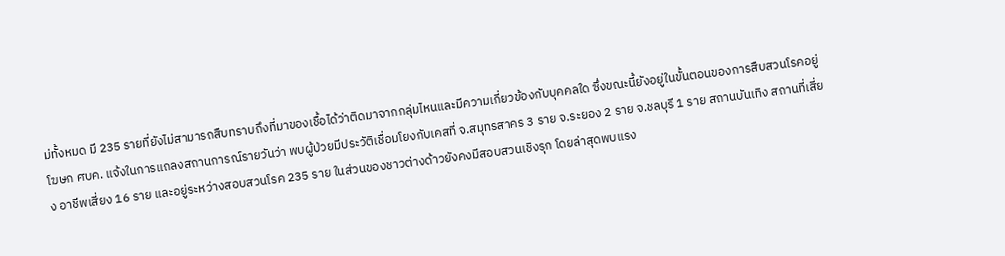ม่ทั้งหมด มี 235 รายที่ยังไม่สามารถสืบทราบถึงที่มาของเชื้อได้ว่าติดมาจากกลุ่มไหนและมีความเกี่ยวข้องกับบุคคลใด ซึ่งขณะนี้ยังอยู่ในขั้นตอนของการสืบสวนโรคอยู่
โฆษก ศบค. แจ้งในการแถลงสถานการณ์รายวันว่า พบผู้ป่วยมีประวัติเชื่อมโยงกับเคสที่ จ.สมุทรสาคร 3 ราย จ.ระยอง 2 ราย จ.ชลบุรี 1 ราย สถานบันเทิง สถานที่เสี่ยง อาชีพเสี่ยง 16 ราย และอยู่ระหว่างสอบสวนโรค 235 ราย ในส่วนของชาวต่างด้าวยังคงมีสอบสวนเชิงรุก โดยล่าสุดพบแรง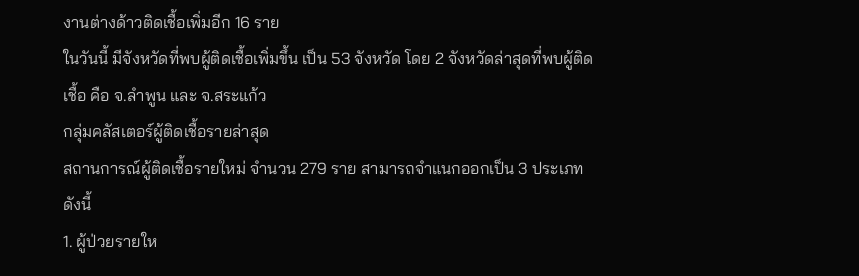งานต่างด้าวติดเชื้อเพิ่มอีก 16 ราย
ในวันนี้ มีจังหวัดที่พบผู้ติดเชื้อเพิ่มขึ้น เป็น 53 จังหวัด โดย 2 จังหวัดล่าสุดที่พบผู้ติดเชื้อ คือ จ.ลำพูน และ จ.สระแก้ว
กลุ่มคลัสเตอร์ผู้ติดเชื้อรายล่าสุด
สถานการณ์ผู้ติดเชื้อรายใหม่ จำนวน 279 ราย สามารถจำแนกออกเป็น 3 ประเภท ดังนี้
1. ผู้ป่วยรายให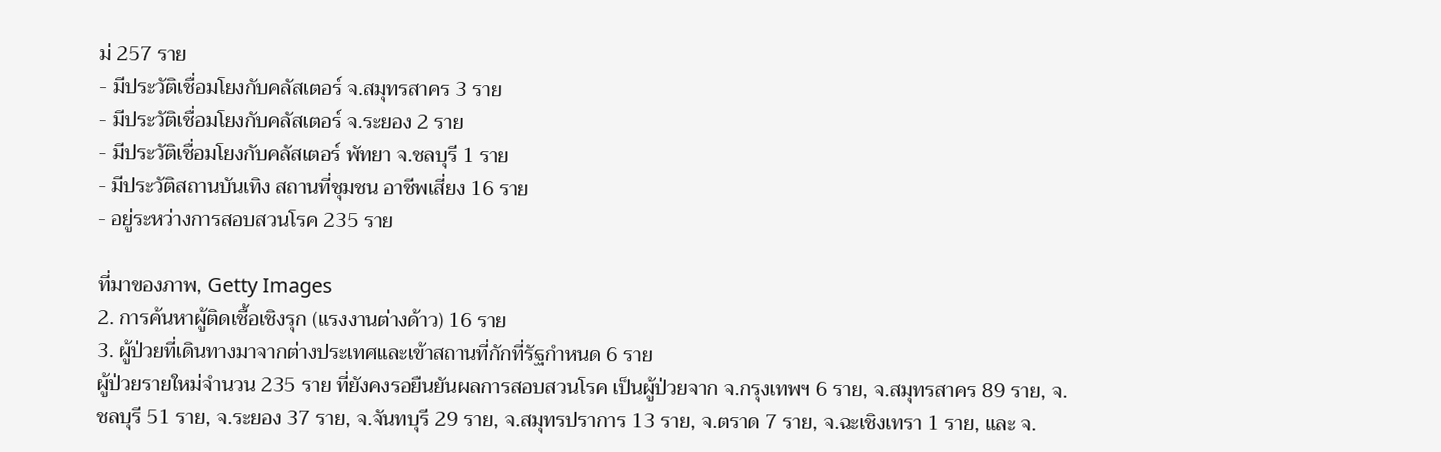ม่ 257 ราย
- มีประวัติเชื่อมโยงกับคลัสเตอร์ จ.สมุทรสาคร 3 ราย
- มีประวัติเชื่อมโยงกับคลัสเตอร์ จ.ระยอง 2 ราย
- มีประวัติเชื่อมโยงกับคลัสเตอร์ พัทยา จ.ชลบุรี 1 ราย
- มีประวัติสถานบันเทิง สถานที่ชุมชน อาชีพเสี่ยง 16 ราย
- อยู่ระหว่างการสอบสวนโรค 235 ราย

ที่มาของภาพ, Getty Images
2. การค้นหาผู้ติดเชื้อเชิงรุก (แรงงานต่างด้าว) 16 ราย
3. ผู้ป่วยที่เดินทางมาจากต่างประเทศและเข้าสถานที่กักที่รัฐกำหนด 6 ราย
ผู้ป่วยรายใหม่จำนวน 235 ราย ที่ยังคงรอยืนยันผลการสอบสวนโรค เป็นผู้ป่วยจาก จ.กรุงเทพฯ 6 ราย, จ.สมุทรสาคร 89 ราย, จ.ชลบุรี 51 ราย, จ.ระยอง 37 ราย, จ.จันทบุรี 29 ราย, จ.สมุทรปราการ 13 ราย, จ.ตราด 7 ราย, จ.ฉะเชิงเทรา 1 ราย, และ จ.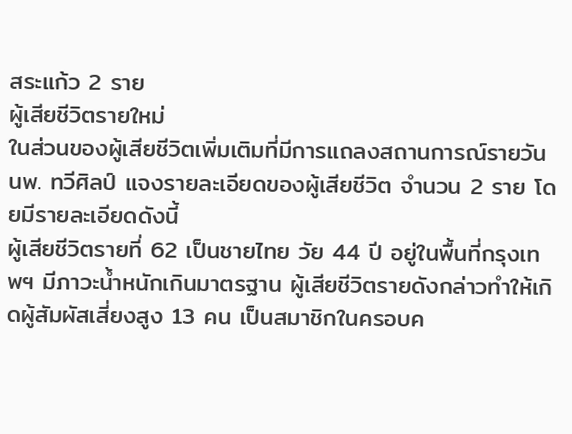สระแก้ว 2 ราย
ผู้เสียชีวิตรายใหม่
ในส่วนของผู้เสียชีวิตเพิ่มเติมที่มีการแถลงสถานการณ์รายวัน นพ. ทวีศิลป์ แจงรายละเอียดของผู้เสียชีวิต จำนวน 2 ราย โดยมีรายละเอียดดังนี้
ผู้เสียชีวิตรายที่ 62 เป็นชายไทย วัย 44 ปี อยู่ในพื้นที่กรุงเทพฯ มีภาวะน้ำหนักเกินมาตรฐาน ผู้เสียชีวิตรายดังกล่าวทำให้เกิดผู้สัมผัสเสี่ยงสูง 13 คน เป็นสมาชิกในครอบค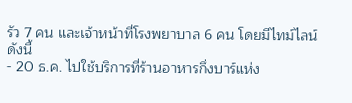รัว 7 คน และเจ้าหน้าที่โรงพยาบาล 6 คน โดยมีไทม์ไลน์ดังนี้
- 20 ธ.ค. ไปใช้บริการที่ร้านอาหารกึ่งบาร์แห่ง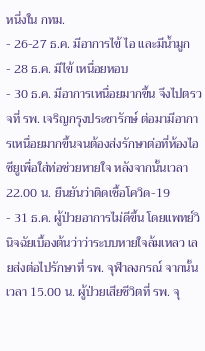หนึ่งใน กทม.
- 26-27 ธ.ค. มีอาการไข้ ไอ และมีน้ำมูก
- 28 ธ.ค. มีไข้ เหนื่อยหอบ
- 30 ธ.ค. มีอาการเหนื่อยมากขึ้น จึงไปตรวจที่ รพ. เจริญกรุงประชารักษ์ ต่อมามีอาการเหนื่อยมากขึ้นจนต้องส่งรักษาต่อที่ห้องไอซียูเพื่อใส่ท่อช่วยหายใจ หลังจากนั้นเวลา 22.00 น. ยืนยันว่าติดเชื้อโควิด-19
- 31 ธ.ค. ผู้ป่วยอาการไม่ดีขึ้น โดยแพทย์วินิจฉัยเบื้องต้นว่าว่าระบบหายใจล้มเหลว เลยส่งต่อไปรักษาที่ รพ. จุฬาลงกรณ์ จากนั้นเวลา 15.00 น. ผู้ป่วยเสียชีวิตที่ รพ. จุ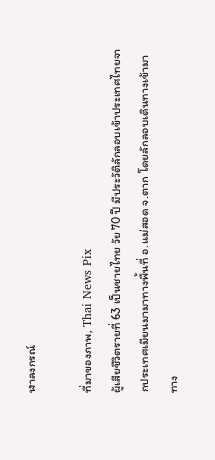ฬาลงกรณ์

ที่มาของภาพ, Thai News Pix
ผู้เสียชีวิตรายที่ 63 เป็นชายไทย วัย 70 ปี มีประวัติลักลอบเข้าประเทศไทยจากประเทศเมียนมามาทางพื้นที่ อ.แม่สอด จ.ตาก โดยลักลอบเดินทางเข้ามาทาง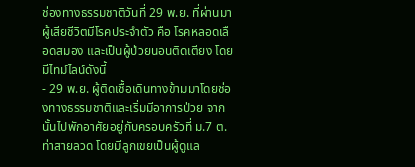ช่องทางธรรมชาติวันที่ 29 พ.ย. ที่ผ่านมา ผู้เสียชีวิตมีโรคประจำตัว คือ โรคหลอดเลือดสมอง และเป็นผู้ป่วยนอนติดเตียง โดยมีไทม์ไลน์ดังนี้
- 29 พ.ย. ผู้ติดเชื้อเดินทางข้ามมาโดยช่องทางธรรมชาติและเริ่มมีอาการป่วย จากนั้นไปพักอาศัยอยู่กับครอบครัวที่ ม.7 ต.ท่าสายลวด โดยมีลูกเขยเป็นผู้ดูแล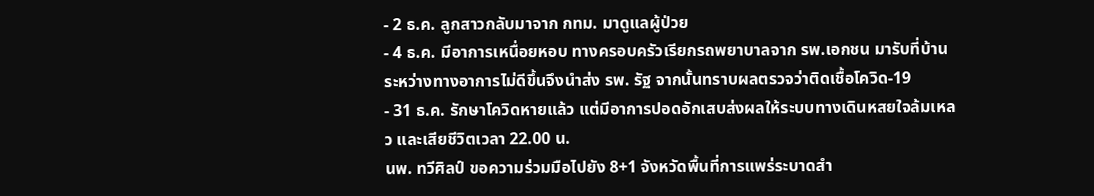- 2 ธ.ค. ลูกสาวกลับมาจาก กทม. มาดูแลผู้ป่วย
- 4 ธ.ค. มีอาการเหนื่อยหอบ ทางครอบครัวเรียกรถพยาบาลจาก รพ.เอกชน มารับที่บ้าน ระหว่างทางอาการไม่ดีขึ้นจึงนำส่ง รพ. รัฐ จากนั้นทราบผลตรวจว่าติดเชื้อโควิด-19
- 31 ธ.ค. รักษาโควิดหายแล้ว แต่มีอาการปอดอักเสบส่งผลให้ระบบทางเดินหสยใจล้มเหลว และเสียชีวิตเวลา 22.00 น.
นพ. ทวีศิลป์ ขอความร่วมมือไปยัง 8+1 จังหวัดพื้นที่การแพร่ระบาดสำ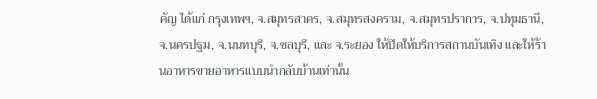คัญ ได้แก่ กรุงเทพฯ, จ.สมุทรสาคร, จ.สมุทรสงคราม, จ.สมุทรปราการ, จ.ปทุมธานี, จ.นครปฐม, จ.นนทบุรี, จ.ชลบุรี, และ จ.ระยอง ให้ปิดให้บริการสถานบันเทิง และให้ร้านอาหารขายอาหารแบบนำกลับบ้านเท่านั้น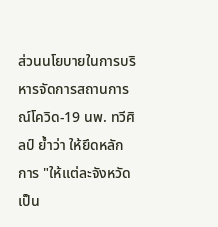ส่วนนโยบายในการบริหารจัดการสถานการณ์โควิด-19 นพ. ทวีศิลป์ ย้ำว่า ให้ยึดหลักการ "ให้แต่ละจังหวัดเป็น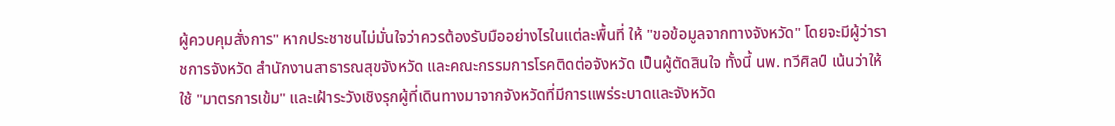ผู้ควบคุมสั่งการ" หากประชาชนไม่มั่นใจว่าควรต้องรับมืออย่างไรในแต่ละพื้นที่ ให้ "ขอข้อมูลจากทางจังหวัด" โดยจะมีผู้ว่าราชการจังหวัด สำนักงานสาธารณสุขจังหวัด และคณะกรรมการโรคติดต่อจังหวัด เป็นผู้ตัดสินใจ ทั้งนี้ นพ. ทวีศิลป์ เน้นว่าให้ใช้ "มาตรการเข้ม" และเฝ้าระวังเชิงรุกผู้ที่เดินทางมาจากจังหวัดที่มีการแพร่ระบาดและจังหวัด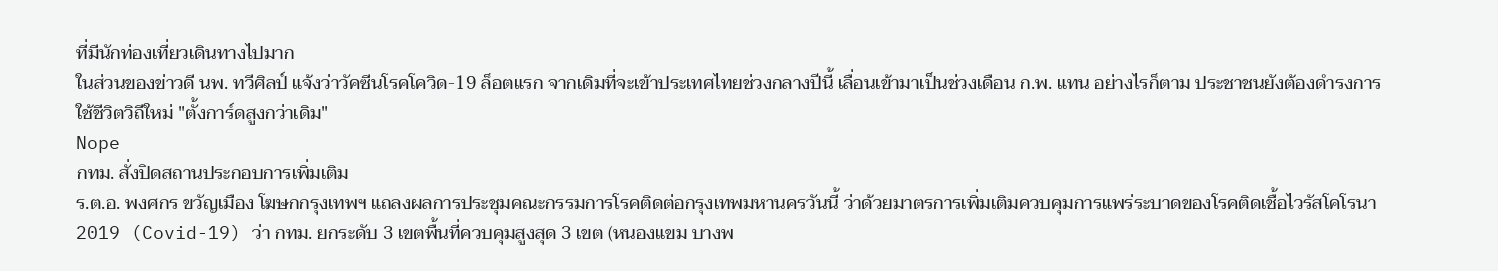ที่มีนักท่องเที่ยวเดินทางไปมาก
ในส่วนของข่าวดี นพ. ทวีศิลป์ แจ้งว่าวัคซีนโรคโควิด-19 ล็อตแรก จากเดิมที่จะเข้าประเทศไทยช่วงกลางปีนี้ เลื่อนเข้ามาเป็นช่วงเดือน ก.พ. แทน อย่างไรก็ตาม ประชาชนยังต้องดำรงการใช้ชีวิตวิถีใหม่ "ตั้งการ์ดสูงกว่าเดิม"
Nope
กทม. สั่งปิดสถานประกอบการเพิ่มเติม
ร.ต.อ. พงศกร ขวัญเมือง โฆษกกรุงเทพฯ แถลงผลการประชุมคณะกรรมการโรคติดต่อกรุงเทพมหานครวันนี้ ว่าด้วยมาตรการเพิ่มเติมควบคุมการแพร่ระบาดของโรคติดเชื้อไวรัสโคโรนา 2019 (Covid-19) ว่า กทม. ยกระดับ 3 เขตพื้นที่ควบคุมสูงสุด 3 เขต (หนองแขม บางพ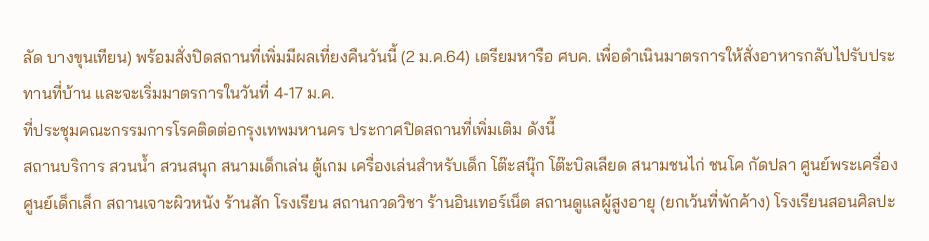ลัด บางขุนเทียน) พร้อมสั่งปิดสถานที่เพิ่มมีผลเที่ยงคืนวันนี้ (2 ม.ค.64) เตรียมหารือ ศบค. เพื่อดำเนินมาตรการให้สั่งอาหารกลับไปรับประทานที่บ้าน และจะเริ่มมาตรการในวันที่ 4-17 ม.ค.
ที่ประชุมคณะกรรมการโรคติดต่อกรุงเทพมหานคร ประกาศปิดสถานที่เพิ่มเติม ดังนี้
สถานบริการ สวนน้ำ สวนสนุก สนามเด็กเล่น ตู้เกม เครื่องเล่นสำหรับเด็ก โต๊ะสนุ๊ก โต๊ะบิลเลียด สนามชนไก่ ชนโค กัดปลา ศูนย์พระเครื่อง ศูนย์เด็กเล็ก สถานเจาะผิวหนัง ร้านสัก โรงเรียน สถานกวดวิชา ร้านอินเทอร์เน็ต สถานดูแลผู้สูงอายุ (ยกเว้นที่พักค้าง) โรงเรียนสอนศิลปะ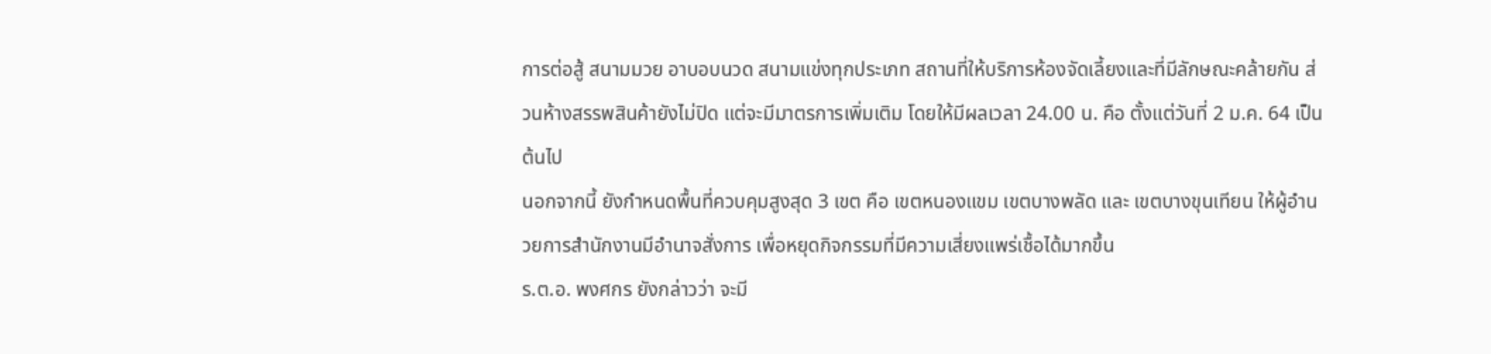การต่อสู้ สนามมวย อาบอบนวด สนามแข่งทุกประเภท สถานที่ให้บริการห้องจัดเลี้ยงและที่มีลักษณะคล้ายกัน ส่วนห้างสรรพสินค้ายังไม่ปิด แต่จะมีมาตรการเพิ่มเติม โดยให้มีผลเวลา 24.00 น. คือ ตั้งแต่วันที่ 2 ม.ค. 64 เป็นต้นไป
นอกจากนี้ ยังกำหนดพื้นที่ควบคุมสูงสุด 3 เขต คือ เขตหนองแขม เขตบางพลัด และ เขตบางขุนเทียน ให้ผู้อำนวยการสำนักงานมีอำนาจสั่งการ เพื่อหยุดกิจกรรมที่มีความเสี่ยงแพร่เชื้อได้มากขึ้น
ร.ต.อ. พงศกร ยังกล่าวว่า จะมี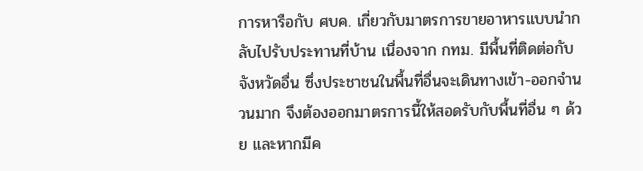การหารือกับ ศบค. เกี่ยวกับมาตรการขายอาหารแบบนำกลับไปรับประทานที่บ้าน เนื่องจาก กทม. มีพื้นที่ติดต่อกับจังหวัดอื่น ซึ่งประชาชนในพื้นที่อื่นจะเดินทางเข้า-ออกจำนวนมาก จึงต้องออกมาตรการนี้ให้สอดรับกับพื้นที่อื่น ๆ ด้วย และหากมีค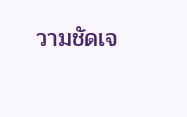วามชัดเจ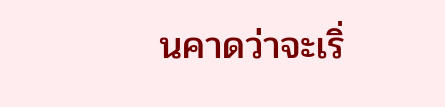นคาดว่าจะเริ่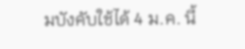มบังคับใช้ได้ 4 ม.ค. นี้